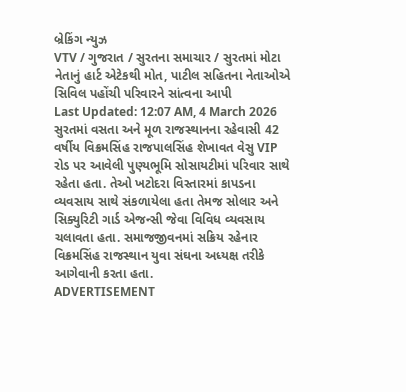બ્રેકિંગ ન્યુઝ
VTV / ગુજરાત / સુરતના સમાચાર / સુરતમાં મોટા નેતાનું હાર્ટ એટેકથી મોત, પાટીલ સહિતના નેતાઓએ સિવિલ પહોંચી પરિવારને સાંત્વના આપી
Last Updated: 12:07 AM, 4 March 2026
સુરતમાં વસતા અને મૂળ રાજસ્થાનના રહેવાસી 42 વર્ષીય વિક્રમસિંહ રાજપાલસિંહ શેખાવત વેસુ VIP રોડ પર આવેલી પુણ્યભૂમિ સોસાયટીમાં પરિવાર સાથે રહેતા હતા. તેઓ ખટોદરા વિસ્તારમાં કાપડના વ્યવસાય સાથે સંકળાયેલા હતા તેમજ સોલાર અને સિક્યુરિટી ગાર્ડ એજન્સી જેવા વિવિધ વ્યવસાય ચલાવતા હતા. સમાજજીવનમાં સક્રિય રહેનાર વિક્રમસિંહ રાજસ્થાન યુવા સંઘના અધ્યક્ષ તરીકે આગેવાની કરતા હતા.
ADVERTISEMENT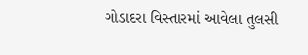ગોડાદરા વિસ્તારમાં આવેલા તુલસી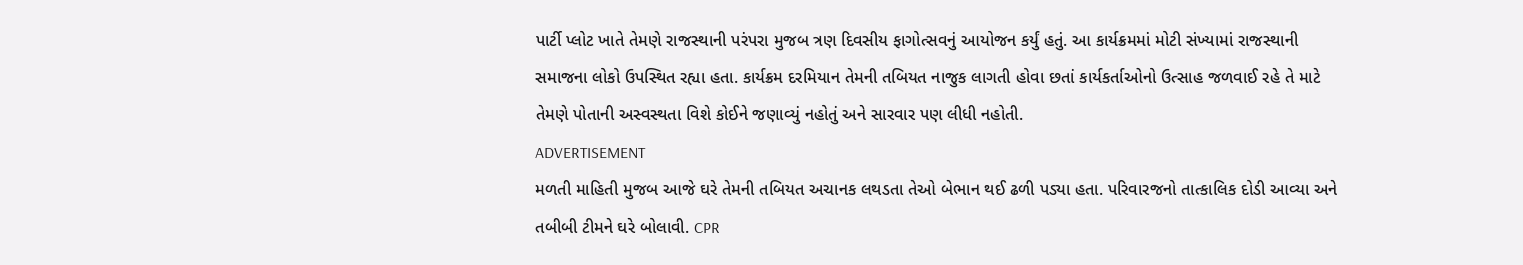પાર્ટી પ્લોટ ખાતે તેમણે રાજસ્થાની પરંપરા મુજબ ત્રણ દિવસીય ફાગોત્સવનું આયોજન કર્યું હતું. આ કાર્યક્રમમાં મોટી સંખ્યામાં રાજસ્થાની સમાજના લોકો ઉપસ્થિત રહ્યા હતા. કાર્યક્રમ દરમિયાન તેમની તબિયત નાજુક લાગતી હોવા છતાં કાર્યકર્તાઓનો ઉત્સાહ જળવાઈ રહે તે માટે તેમણે પોતાની અસ્વસ્થતા વિશે કોઈને જણાવ્યું નહોતું અને સારવાર પણ લીધી નહોતી.
ADVERTISEMENT
મળતી માહિતી મુજબ આજે ઘરે તેમની તબિયત અચાનક લથડતા તેઓ બેભાન થઈ ઢળી પડ્યા હતા. પરિવારજનો તાત્કાલિક દોડી આવ્યા અને તબીબી ટીમને ઘરે બોલાવી. CPR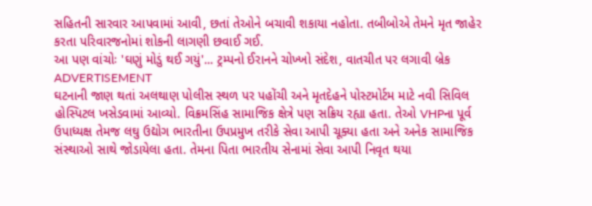સહિતની સારવાર આપવામાં આવી, છતાં તેઓને બચાવી શકાયા નહોતા. તબીબોએ તેમને મૃત જાહેર કરતા પરિવારજનોમાં શોકની લાગણી છવાઈ ગઈ.
આ પણ વાંચોઃ 'ઘણું મોડું થઈ ગયું'... ટ્રમ્પનો ઈરાનને ચોખ્ખો સંદેશ, વાતચીત પર લગાવી બ્રેક
ADVERTISEMENT
ઘટનાની જાણ થતાં અલથાણ પોલીસ સ્થળ પર પહોંચી અને મૃતદેહને પોસ્ટમોર્ટમ માટે નવી સિવિલ હોસ્પિટલ ખસેડવામાં આવ્યો. વિક્રમસિંહ સામાજિક ક્ષેત્રે પણ સક્રિય રહ્યા હતા. તેઓ VHPના પૂર્વ ઉપાધ્યક્ષ તેમજ લઘુ ઉદ્યોગ ભારતીના ઉપપ્રમુખ તરીકે સેવા આપી ચૂક્યા હતા અને અનેક સામાજિક સંસ્થાઓ સાથે જોડાયેલા હતા. તેમના પિતા ભારતીય સેનામાં સેવા આપી નિવૃત થયા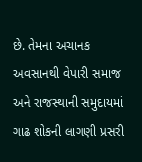છે. તેમના અચાનક અવસાનથી વેપારી સમાજ અને રાજસ્થાની સમુદાયમાં ગાઢ શોકની લાગણી પ્રસરી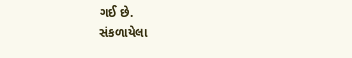ગઈ છે.
સંકળાયેલા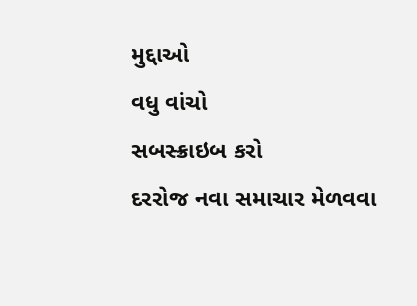મુદ્દાઓ
વધુ વાંચો
સબસ્ક્રાઇબ કરો
દરરોજ નવા સમાચાર મેળવવા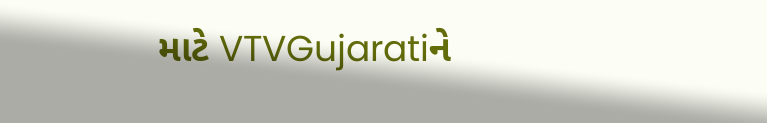માટે VTVGujaratiને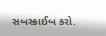સબસ્ક્રાઈબ કરો.